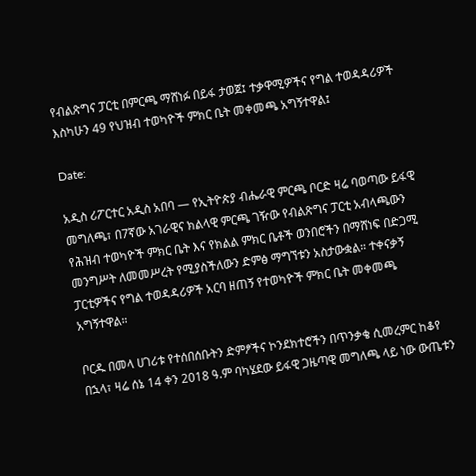የብልጽግና ፓርቲ በምርጫ ማሸነፉ በይፋ ታወጀ፤ ተቃዋሚዎችና የግል ተወዳዳሪዎች እስካሁን 49 የህዝብ ተወካዮች ምክር ቤት መቀመጫ አግኝተዋል፤

Date:

አዲስ ሪፖርተር አዲስ አበባ — የኢትዮጵያ ብሔራዊ ምርጫ ቦርድ ዛሬ ባወጣው ይፋዊ መግለጫ፣ በ7ኛው አገራዊና ክልላዊ ምርጫ ገዥው የብልጽግና ፓርቲ አብላጫውን የሕዝብ ተወካዮች ምክር ቤት እና የክልል ምክር ቤቶች ወንበሮችን በማሸነፍ በድጋሚ መንግሥት ለመመሥረት የሚያስችለውን ድምፅ ማግኘቱን አስታውቋል። ተቀናቃኝ ፓርቲዎችና የግል ተወዳዳሪዎች አርባ ዘጠኝ የተወካዮች ምክር ቤት መቀመጫ አግኝተዋል።

ቦርዱ በመላ ሀገሪቱ የተሰበሰቡትን ድምፆችና ኮንደክተሮችን በጥንቃቄ ሲመረምር ከቆየ በኋላ፣ ዛሬ ሰኔ 14 ቀን 2018 ዓ.ም ባካሄደው ይፋዊ ጋዜጣዊ መግለጫ ላይ ነው ውጤቱን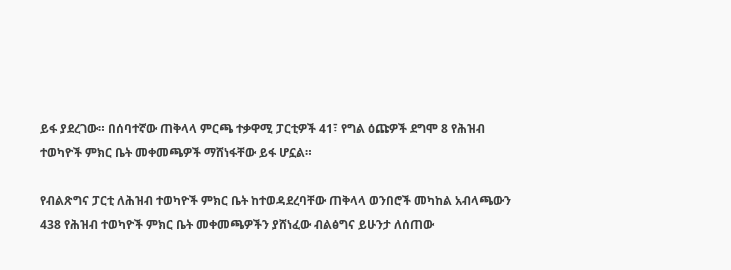ይፋ ያደረገው። በሰባተኛው ጠቅላላ ምርጫ ተቃዋሚ ፓርቲዎች 41፣ የግል ዕጩዎች ደግሞ 8 የሕዝብ ተወካዮች ምክር ቤት መቀመጫዎች ማሸነፋቸው ይፋ ሆኗል።

የብልጽግና ፓርቲ ለሕዝብ ተወካዮች ምክር ቤት ከተወዳደረባቸው ጠቅላላ ወንበሮች መካከል አብላጫውን 438 የሕዝብ ተወካዮች ምክር ቤት መቀመጫዎችን ያሸነፈው ብልፅግና ይሁንታ ለሰጠው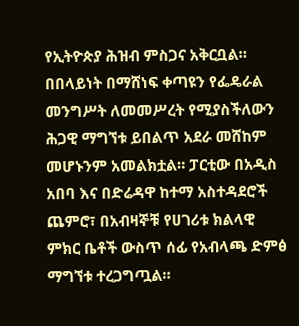የኢትዮጵያ ሕዝብ ምስጋና አቅርቧል። በበላይነት በማሸነፍ ቀጣዩን የፌዴራል መንግሥት ለመመሥረት የሚያስችለውን ሕጋዊ ማግኘቱ ይበልጥ አደራ መሸከም መሆኑንም አመልክቷል። ፓርቲው በአዲስ አበባ እና በድሬዳዋ ከተማ አስተዳደሮች ጨምሮ፣ በአብዛኞቹ የሀገሪቱ ክልላዊ ምክር ቤቶች ውስጥ ሰፊ የአብላጫ ድምፅ ማግኘቱ ተረጋግጧል።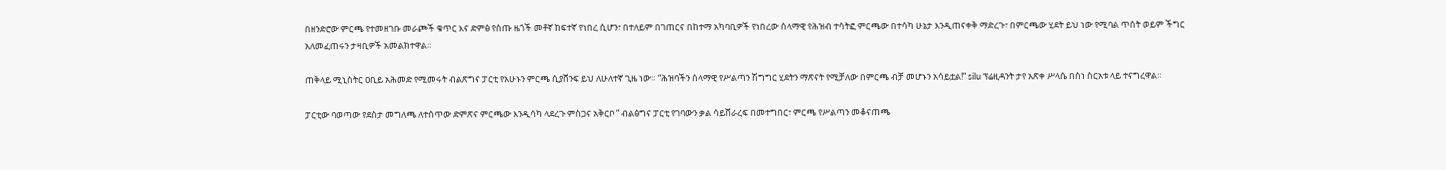በዘንድሮው ምርጫ የተመዘገቡ መራጮች ቁጥር እና ድምፅ የሰጡ ዜጎች መቶኛ ከፍተኛ የነበረ ሲሆን፣ በተለይም በገጠርና በከተማ አካባቢዎች የነበረው ሰላማዊ የሕዝብ ተሳትፎ ምርጫው በተሳካ ሁኔታ እንዲጠናቀቅ ማድረጉ፣ በምርጫው ሂደት ይህ ነው የሚባል ጥሰት ወይም ችግር አለመፈጠሩን ታዛቢዎች አመልክተዋል።

ጠቅላይ ሚኒስትር ዐቢይ አሕመድ የሚመሩት ብልጽግና ፓርቲ የአሁኑን ምርጫ ሲያሸንፍ ይህ ለሁለተኛ ጊዜ ነው። “ሕዝባችን ሰላማዊ የሥልጣን ሽግግር ሂደትን ማጽናት የሚቻለው በምርጫ ብቻ መሆኑን አሳይቷል!” silu ፕሬዚዳንት ታየ አጽቀ ሥላሴ በስነ ስርአቱ ላይ ተናግረዋል።

ፓርቲው ባወጣው የደስታ መግለጫ ለተሰጥው ድምጽና ምርጫው እንዲሳካ ላደረጉ ምስጋና አቅርቦ ” ብልፅግና ፓርቲ የገባውን ቃል ሳይሸራረፍ በመተግበር፣ ምርጫ የሥልጣን መቆናጠጫ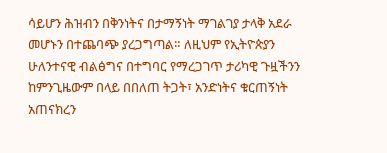ሳይሆን ሕዝብን በቅንነትና በታማኝነት ማገልገያ ታላቅ አደራ መሆኑን በተጨባጭ ያረጋግጣል። ለዚህም የኢትዮጵያን ሁለንተናዊ ብልፅግና በተግባር የማረጋገጥ ታሪካዊ ጉዟችንን ከምንጊዜውም በላይ በበለጠ ትጋት፣ አንድነትና ቁርጠኝነት አጠናክረን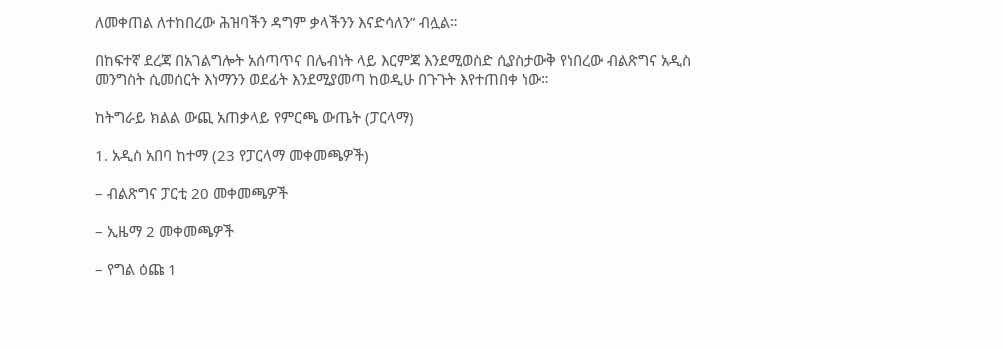ለመቀጠል ለተከበረው ሕዝባችን ዳግም ቃላችንን እናድሳለን” ብሏል።

በከፍተኛ ደረጃ በአገልግሎት አሰጣጥና በሌብነት ላይ እርምጃ እንደሚወስድ ሲያስታውቅ የነበረው ብልጽግና አዲስ መንግስት ሲመሰርት እነማንን ወደፊት እንደሚያመጣ ከወዲሁ በጉጉት እየተጠበቀ ነው።

ከትግራይ ክልል ውጪ አጠቃላይ የምርጫ ውጤት (ፓርላማ)

1. አዲስ አበባ ከተማ (23 የፓርላማ መቀመጫዎች)

– ብልጽግና ፓርቲ 20 መቀመጫዎች

– ኢዜማ 2 መቀመጫዎች

– የግል ዕጩ 1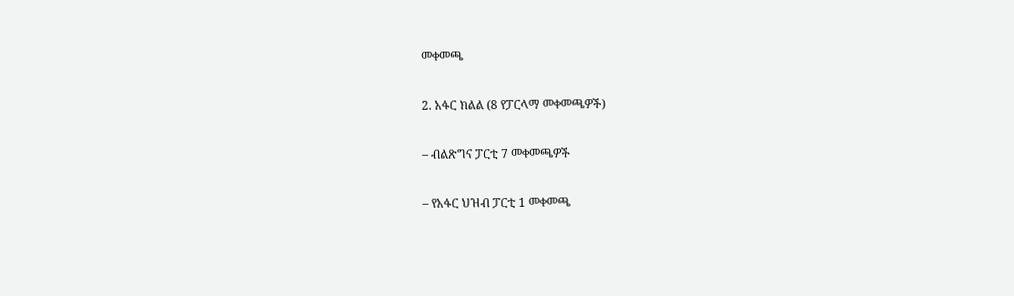መቀመጫ

2. አፋር ክልል (8 የፓርላማ መቀመጫዎች)

– ብልጽግና ፓርቲ 7 መቀመጫዎች

– የአፋር ህዝብ ፓርቲ 1 መቀመጫ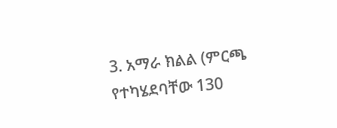3. አማራ ክልል (ምርጫ የተካሄደባቸው 130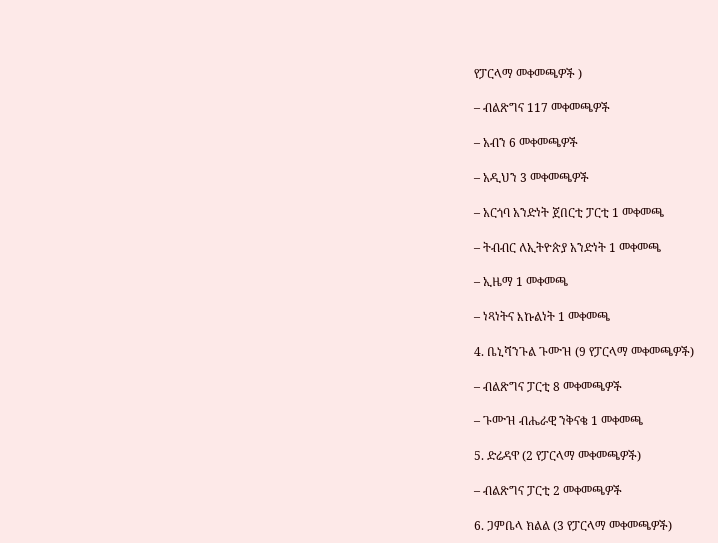የፓርላማ መቀመጫዎች )

– ብልጽግና 117 መቀመጫዎች

– አብን 6 መቀመጫዎች

– አዲህን 3 መቀመጫዎች

– አርጎባ አንድነት ጀበርቲ ፓርቲ 1 መቀመጫ

– ትብብር ለኢትዮጵያ አንድነት 1 መቀመጫ

– ኢዜማ 1 መቀመጫ

– ነጻነትና እኩልነት 1 መቀመጫ

4. ቤኒሻንጉል ጉሙዝ (9 የፓርላማ መቀመጫዎች)

– ብልጽግና ፓርቲ 8 መቀመጫዎች

– ጉሙዝ ብሔራዊ ንቅናቄ 1 መቀመጫ

5. ድሬዳዋ (2 የፓርላማ መቀመጫዎች)

– ብልጽግና ፓርቲ 2 መቀመጫዎች

6. ጋምቤላ ክልል (3 የፓርላማ መቀመጫዎች)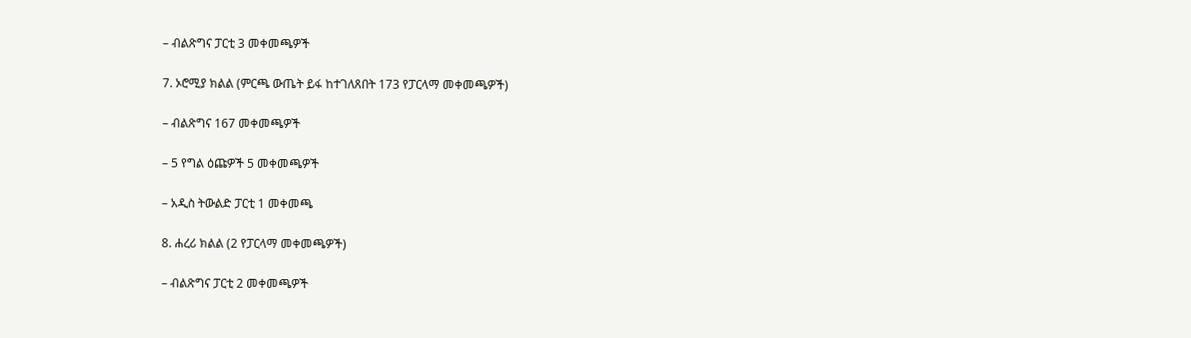– ብልጽግና ፓርቲ 3 መቀመጫዎች

7. ኦሮሚያ ክልል (ምርጫ ውጤት ይፋ ከተገለጸበት 173 የፓርላማ መቀመጫዎች)

– ብልጽግና 167 መቀመጫዎች

– 5 የግል ዕጩዎች 5 መቀመጫዎች

– አዲስ ትውልድ ፓርቲ 1 መቀመጫ

8. ሐረሪ ክልል (2 የፓርላማ መቀመጫዎች)

– ብልጽግና ፓርቲ 2 መቀመጫዎች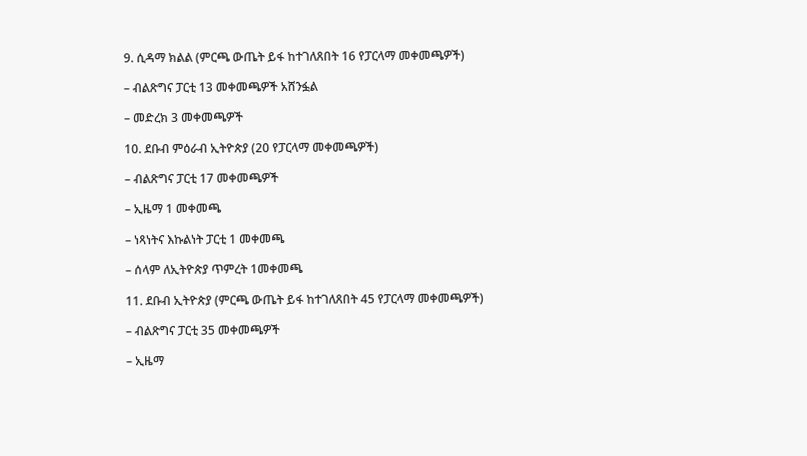9. ሲዳማ ክልል (ምርጫ ውጤት ይፋ ከተገለጸበት 16 የፓርላማ መቀመጫዎች)

– ብልጽግና ፓርቲ 13 መቀመጫዎች አሸንፏል

– መድረክ 3 መቀመጫዎች

10. ደቡብ ምዕራብ ኢትዮጵያ (20 የፓርላማ መቀመጫዎች)

– ብልጽግና ፓርቲ 17 መቀመጫዎች

– ኢዜማ 1 መቀመጫ

– ነጻነትና እኩልነት ፓርቲ 1 መቀመጫ

– ሰላም ለኢትዮጵያ ጥምረት 1መቀመጫ

11. ደቡብ ኢትዮጵያ (ምርጫ ውጤት ይፋ ከተገለጸበት 45 የፓርላማ መቀመጫዎች)

– ብልጽግና ፓርቲ 35 መቀመጫዎች

– ኢዜማ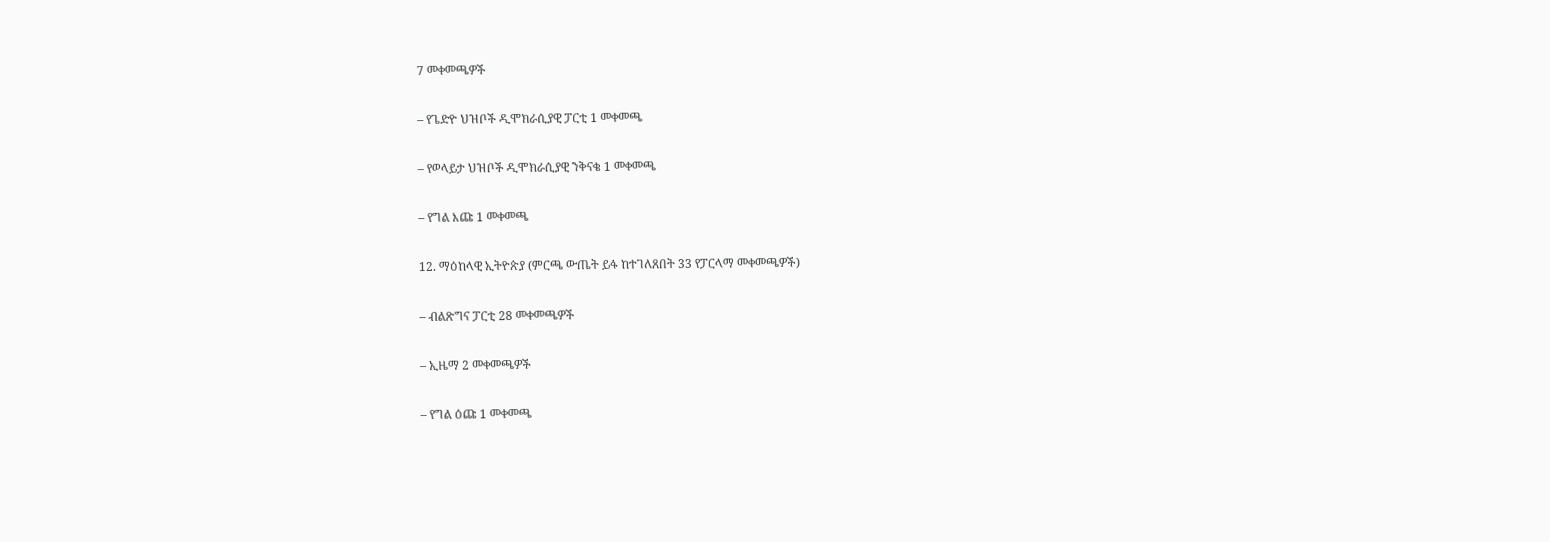7 መቀመጫዎች

– የጌድዮ ህዝቦች ዲሞክራሲያዊ ፓርቲ 1 መቀመጫ

– የወላይታ ህዝቦች ዲሞክራሲያዊ ንቅናቄ 1 መቀመጫ

– የግል እጩ 1 መቀመጫ

12. ማዕከላዊ ኢትዮጵያ (ምርጫ ውጤት ይፋ ከተገለጸበት 33 የፓርላማ መቀመጫዎች)

– ብልጽግና ፓርቲ 28 መቀመጫዎች

– ኢዜማ 2 መቀመጫዎች

– የግል ዕጩ 1 መቀመጫ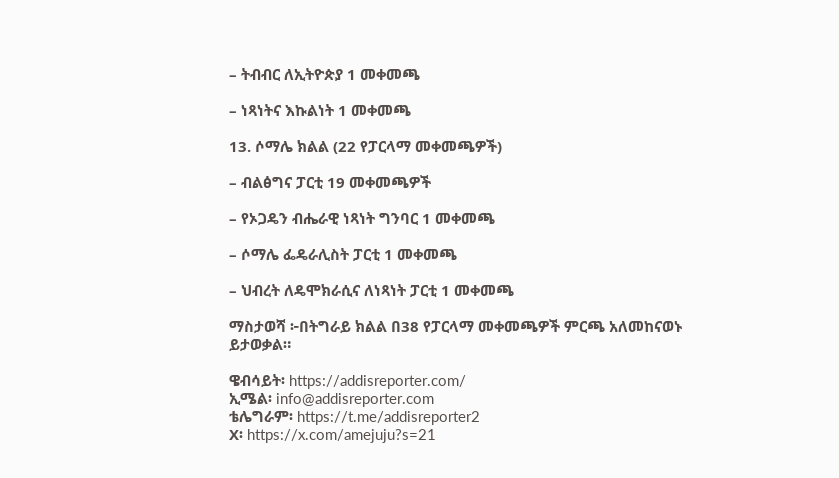– ትብብር ለኢትዮጵያ 1 መቀመጫ

– ነጻነትና እኩልነት 1 መቀመጫ

13. ሶማሌ ክልል (22 የፓርላማ መቀመጫዎች)

– ብልፅግና ፓርቲ 19 መቀመጫዎች

– የኦጋዴን ብሔራዊ ነጻነት ግንባር 1 መቀመጫ

– ሶማሌ ፌዴራሊስት ፓርቲ 1 መቀመጫ

– ህብረት ለዴሞክራሲና ለነጻነት ፓርቲ 1 መቀመጫ

ማስታወሻ ፦በትግራይ ክልል በ38 የፓርላማ መቀመጫዎች ምርጫ አለመከናወኑ ይታወቃል።

ዌብሳይት፡ https://addisreporter.com/
ኢሜል፡ info@addisreporter.com
ቴሌግራም፡ https://t.me/addisreporter2
X፡ https://x.com/amejuju?s=21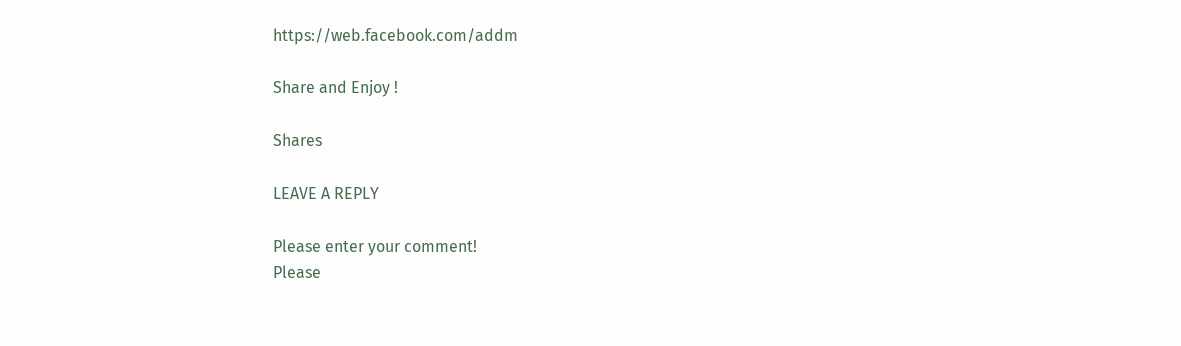https://web.facebook.com/addm

Share and Enjoy !

Shares

LEAVE A REPLY

Please enter your comment!
Please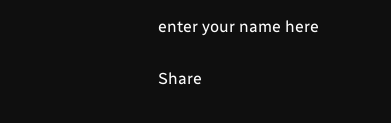enter your name here

Share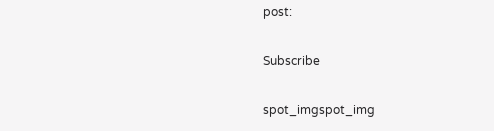post:

Subscribe

spot_imgspot_img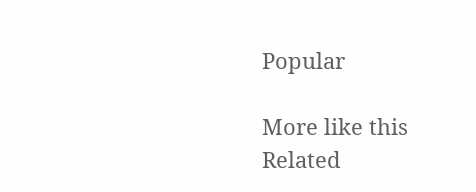Popular

More like this
Related